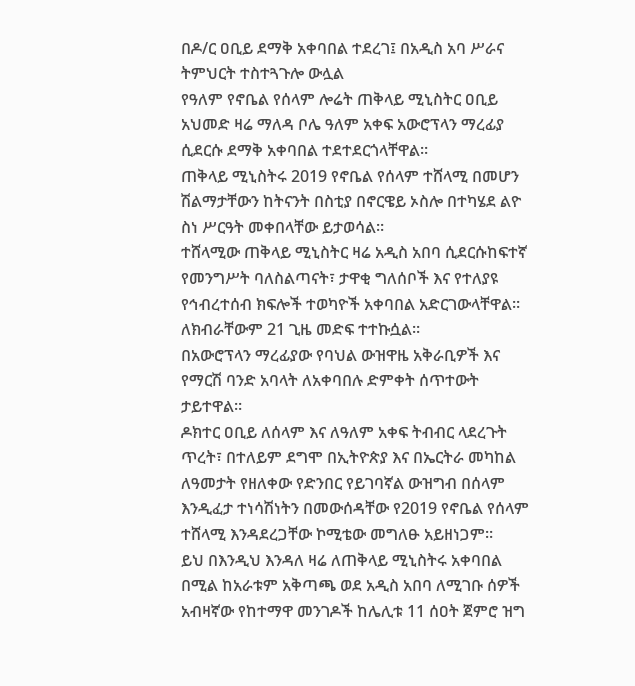በዶ/ር ዐቢይ ደማቅ አቀባበል ተደረገ፤ በአዲስ አባ ሥራና ትምህርት ተስተጓጉሎ ውሏል
የዓለም የኖቤል የሰላም ሎሬት ጠቅላይ ሚኒስትር ዐቢይ አህመድ ዛሬ ማለዳ ቦሌ ዓለም አቀፍ አውሮፕላን ማረፊያ ሲደርሱ ደማቅ አቀባበል ተደተደርጎላቸዋል።
ጠቅላይ ሚኒስትሩ 2019 የኖቤል የሰላም ተሸላሚ በመሆን ሽልማታቸውን ከትናንት በስቲያ በኖርዌይ ኦስሎ በተካሄደ ልዮ ስነ ሥርዓት መቀበላቸው ይታወሳል።
ተሸላሚው ጠቅላይ ሚኒስትር ዛሬ አዲስ አበባ ሲደርሱከፍተኛ የመንግሥት ባለስልጣናት፣ ታዋቂ ግለሰቦች እና የተለያዩ የኅብረተሰብ ክፍሎች ተወካዮች አቀባበል አድርገውላቸዋል። ለክብራቸውም 21 ጊዜ መድፍ ተተኩሷል።
በአውሮፕላን ማረፊያው የባህል ውዝዋዜ አቅራቢዎች እና የማርሽ ባንድ አባላት ለአቀባበሉ ድምቀት ሰጥተውት ታይተዋል።
ዶክተር ዐቢይ ለሰላም እና ለዓለም አቀፍ ትብብር ላደረጉት ጥረት፣ በተለይም ደግሞ በኢትዮጵያ እና በኤርትራ መካከል ለዓመታት የዘለቀው የድንበር የይገባኛል ውዝግብ በሰላም እንዲፈታ ተነሳሽነትን በመውሰዳቸው የ2019 የኖቤል የሰላም ተሸላሚ እንዳደረጋቸው ኮሚቴው መግለፁ አይዘነጋም።
ይህ በእንዲህ እንዳለ ዛሬ ለጠቅላይ ሚኒስትሩ አቀባበል በሚል ከአራቱም አቅጣጫ ወደ አዲስ አበባ ለሚገቡ ሰዎች አብዛኛው የከተማዋ መንገዶች ከሌሊቱ 11 ሰዐት ጀምሮ ዝግ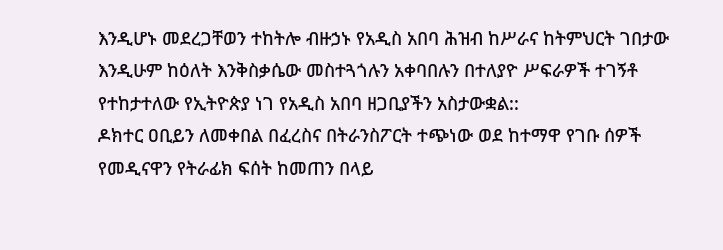እንዲሆኑ መደረጋቸወን ተከትሎ ብዙኃኑ የአዲስ አበባ ሕዝብ ከሥራና ከትምህርት ገበታው እንዲሁም ከዕለት እንቅስቃሴው መስተጓጎሉን አቀባበሉን በተለያዮ ሥፍራዎች ተገኝቶ የተከታተለው የኢትዮጵያ ነገ የአዲስ አበባ ዘጋቢያችን አስታውቋል::
ዶክተር ዐቢይን ለመቀበል በፈረስና በትራንስፖርት ተጭነው ወደ ከተማዋ የገቡ ሰዎች የመዲናዋን የትራፊክ ፍሰት ከመጠን በላይ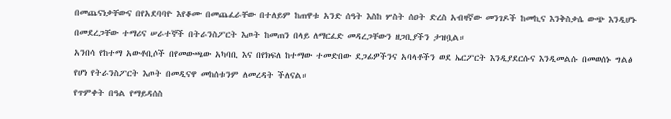በመጨናነቃቸውና በየአደባባዮ እየቆሙ በመጨፈራቸው በተለይም ከጠዋቱ አንድ ሰዓት እስከ ሦስት ሰዐት ድረስ አብዛኛው መንገዶች ከመኪና እንቅስቃሴ ውጭ እንዲሆኑ በመደረጋቸው ተማሪና ሠራተኞች በትራንስፖርት እጦት ከመጠን በላይ ለማርፈድ መዳረጋቸውን ዘጋቢያችን ታዝቧል።
አንበሳ የከተማ አውቶቢሶች በየመውጫው አካባቢ እና በየክፍለ ከተማው ተመድበው ደጋፊዎችንና አባላቶችን ወደ ኤርፖርት እንዲያደርሱና እንዲመልሱ በመወሰኑ ግልፅ የሆነ የትራንስፖርት እጦት በመዲናዋ መከሰቱንም ለመረዳት ችለናል።
የጥምቀት በዓል የማይዳሰስ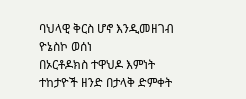ባህላዊ ቅርስ ሆኖ እንዲመዘገብ ዮኔስኮ ወሰነ
በኦርቶዶክስ ተዋህዶ እምነት ተከታዮች ዘንድ በታላቅ ድምቀት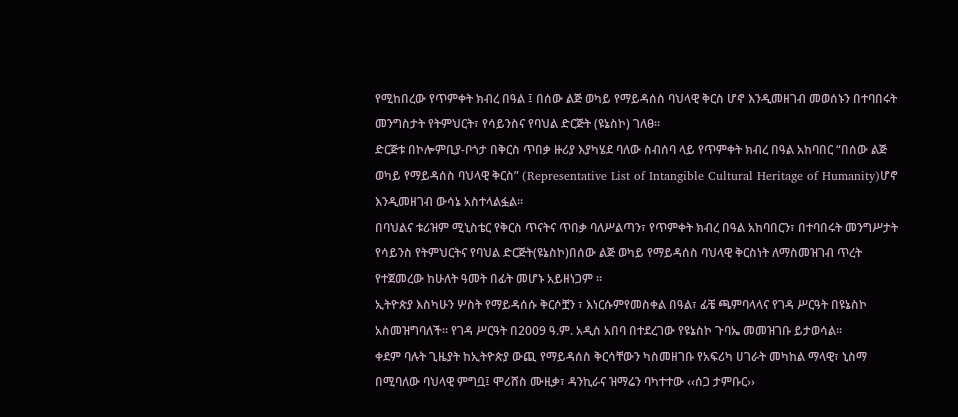የሚከበረው የጥምቀት ክብረ በዓል ፤ በሰው ልጅ ወካይ የማይዳሰስ ባህላዊ ቅርስ ሆኖ እንዲመዘገብ መወሰኑን በተባበሩት መንግስታት የትምህርት፣ የሳይንስና የባህል ድርጅት (ዩኔስኮ) ገለፀ።
ድርጅቱ በኮሎምቢያ-ቦጎታ በቅርስ ጥበቃ ዙሪያ እያካሄደ ባለው ስብሰባ ላይ የጥምቀት ክብረ በዓል አከባበር “በሰው ልጅ ወካይ የማይዳሰስ ባህላዊ ቅርስ” (Representative List of Intangible Cultural Heritage of Humanity)ሆኖ እንዲመዘገብ ውሳኔ አስተላልፏል።
በባህልና ቱሪዝም ሚኒስቴር የቅርስ ጥናትና ጥበቃ ባለሥልጣን፣ የጥምቀት ክብረ በዓል አከባበርን፣ በተባበሩት መንግሥታት የሳይንስ የትምህርትና የባህል ድርጅት(ዩኔስኮ)በሰው ልጅ ወካይ የማይዳሰስ ባህላዊ ቅርስነት ለማስመዝገብ ጥረት የተጀመረው ከሁለት ዓመት በፊት መሆኑ አይዘነጋም ።
ኢትዮጵያ እስካሁን ሦስት የማይዳሰሱ ቅርሶቿን ፣ እነርሱምየመስቀል በዓል፣ ፊቼ ጫምባላላና የገዳ ሥርዓት በዩኔስኮ አስመዝግባለች፡፡ የገዳ ሥርዓት በ2009 ዓ.ም. አዲስ አበባ በተደረገው የዩኔስኮ ጉባኤ መመዝገቡ ይታወሳል፡፡
ቀደም ባሉት ጊዜያት ከኢትዮጵያ ውጪ የማይዳሰስ ቅርሳቸውን ካስመዘገቡ የአፍሪካ ሀገራት መካከል ማላዊ፣ ኒስማ በሚባለው ባህላዊ ምግቧ፤ ሞሪሸስ ሙዚቃ፣ ዳንኪራና ዝማሬን ባካተተው ‹‹ሰጋ ታምቡር››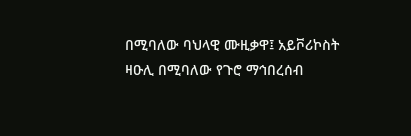በሚባለው ባህላዊ ሙዚቃዋ፤ አይቮሪኮስት ዛዑሊ በሚባለው የጉሮ ማኅበረሰብ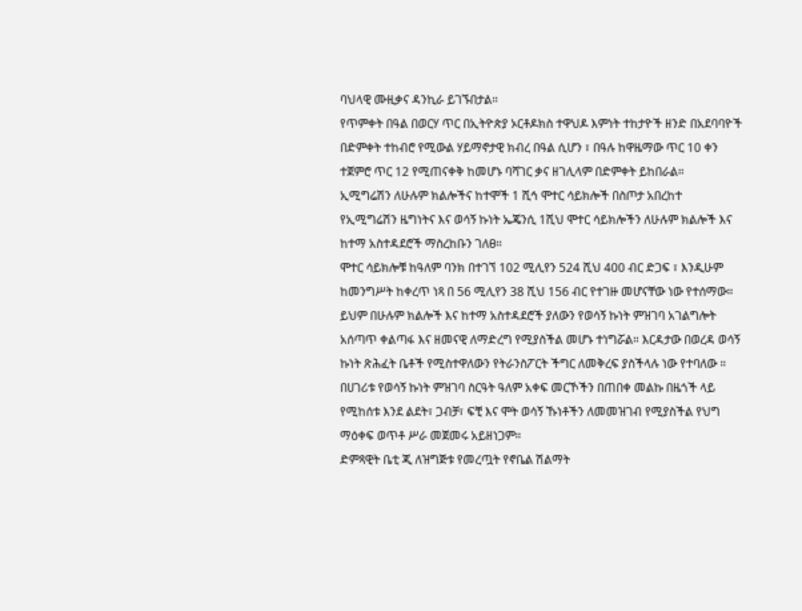ባህላዊ ሙዚቃና ዳንኪራ ይገኙበታል።
የጥምቀት በዓል በወርሃ ጥር በኢትዮጵያ ኦርቶዶክስ ተዋህዶ እምነት ተከታዮች ዘንድ በአደባባዮች በድምቀት ተከብሮ የሚውል ሃይማኖታዊ ክብረ በዓል ሲሆን ፣ በዓሉ ከዋዜማው ጥር 10 ቀን ተጀምሮ ጥር 12 የሚጠናቀቅ ከመሆኑ ባሻገር ቃና ዘገሊላም በድምቀት ይከበራል።
ኢሚግሬሽን ለሁሉም ክልሎችና ከተሞች 1 ሺኅ ሞተር ሳይክሎች በስጦታ አበረከተ
የኢሚግሬሽን ዜግነትና እና ወሳኝ ኩነት ኤጄንሲ 1ሺህ ሞተር ሳይክሎችን ለሁሉም ክልሎች እና ከተማ አስተዳደሮች ማስረከቡን ገለፀ።
ሞተር ሳይክሎቹ ከዓለም ባንክ በተገኘ 102 ሚሊየን 524 ሺህ 400 ብር ድጋፍ ፣ እንዲሁም ከመንግሥት ከቀረጥ ነጻ በ 56 ሚሊየን 38 ሺህ 156 ብር የተገዙ መሆናቸው ነው የተሰማው። ይህም በሁሉም ክልሎች እና ከተማ አስተዳደሮች ያለውን የወሳኝ ኩነት ምዝገባ አገልግሎት አሰጣጥ ቀልጣፋ እና ዘመናዊ ለማድረግ የሚያስችል መሆኑ ተነግሯል። እርዳታው በወረዳ ወሳኝ ኩነት ጽሕፈት ቤቶች የሚስተዋለውን የትራንስፖርት ችግር ለመቅረፍ ያስችላሉ ነው የተባለው ።
በሀገሪቱ የወሳኝ ኩነት ምዝገባ ስርዓት ዓለም አቀፍ መርኾችን በጠበቀ መልኩ በዜጎች ላይ የሚከሰቱ እንደ ልደት፣ ጋብቻ፣ ፍቺ እና ሞት ወሳኝ ኹነቶችን ለመመዝገብ የሚያስችል የህግ ማዕቀፍ ወጥቶ ሥራ መጀመሩ አይዘነጋም።
ድምጻዊት ቤቲ ጂ ለዝግጅቱ የመረጧት የኖቤል ሽልማት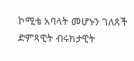ኮሚቴ አባላት መሆኑን ገለጸች
ድምጻዊት ብሩክታዊት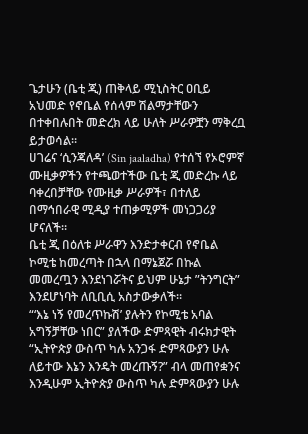ጌታሁን (ቤቲ ጂ) ጠቅላይ ሚኒስትር ዐቢይ አህመድ የኖቤል የሰላም ሽልማታቸውን በተቀበሉበት መድረክ ላይ ሁለት ሥራዎቿን ማቅረቧ ይታወሳል።
ሀገሬና ‘ሲንጃለዳ’ (Sin jaaladha) የተሰኘ የኦሮምኛ ሙዚቃዎችን የተጫወተችው ቤቲ ጂ መድረኩ ላይ ባቀረበቻቸው የሙዚቃ ሥራዎች፣ በተለይ በማኅበራዊ ሚዲያ ተጠቃሚዎች መነጋጋሪያ ሆናለች።
ቤቲ ጂ በዕለቱ ሥራዋን እንድታቀርብ የኖቤል ኮሚቴ ከመረጣት በኋላ በማኔጀሯ በኩል መመረጧን እንደነገሯትና ይህም ሁኔታ ”ትንግርት” እንደሆነባት ለቢቢሲ አስታውቃለች።
“‘እኔ ነኝ የመረጥኩሽ’ ያሉትን የኮሚቴ አባል አግኝቻቸው ነበር” ያለችው ድምጻዊት ብሩክታዊት “ኢትዮጵያ ውስጥ ካሉ አንጋፋ ድምጻውያን ሁሉ ለይተው እኔን እንዴት መረጡኝ?” ብላ መጠየቋንና እንዲሁም ኢትዮጵያ ውስጥ ካሉ ድምጻውያን ሁሉ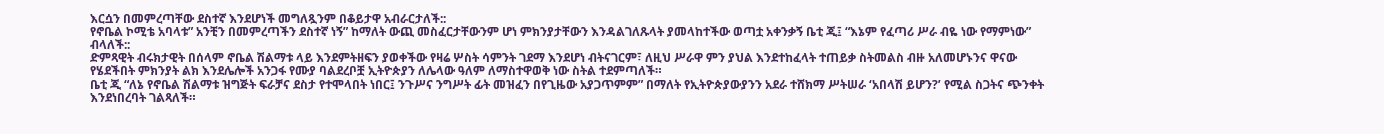እርሷን በመምረጣቸው ደስተኛ እንደሆነች መግለጿንም በቆይታዋ አብራርታለች::
የኖቤል ኮሚቴ አባላቱ” አንቺን በመምረጣችን ደስተኛ ነኝ” ከማለት ውጪ መስፈርታቸውንም ሆነ ምክንያታቸውን እንዳልገለጹላት ያመላከተችው ወጣቷ አቀንቃኝ ቤቲ ጂ፤ “እኔም የፈጣሪ ሥራ ብዬ ነው የማምነው” ብላለች::
ድምጻዊት ብሩክታዊት በሰላም ኖቤል ሽልማቱ ላይ እንደምትዘፍን ያወቀችው የዛሬ ሦስት ሳምንት ገደማ እንደሆነ ብትናገርም፣ ለዚህ ሥራዋ ምን ያህል እንደተከፈላት ተጠይቃ ስትመልስ ብዙ አለመሆኑንና ዋናው የሄደችበት ምክንያት ልክ እንደሌሎች አንጋፋ የሙያ ባልደረቦቿ ኢትዮጵያን ለሌላው ዓለም ለማስተዋወቅ ነው ስትል ተደምጣለች።
ቤቲ ጂ “ለኔ የኖቤል ሽልማቱ ዝግጅት ፍራቻና ደስታ የተሞላበት ነበር፤ ንጉሥና ንግሥት ፊት መዝፈን በየጊዜው አያጋጥምም” በማለት የኢትዮጵያውያንን አደራ ተሸክማ ሥትሠራ ‘አበላሽ ይሆን?’ የሚል ስጋትና ጭንቀት እንደነበረባት ገልጻለች።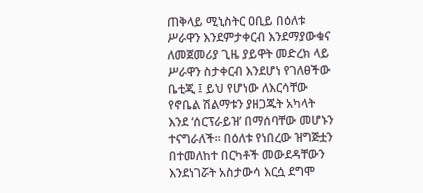ጠቅላይ ሚኒስትር ዐቢይ በዕለቱ ሥራዋን እንደምታቀርብ እንደማያውቁና ለመጀመሪያ ጊዜ ያይዋት መድረክ ላይ ሥራዋን ስታቀርብ እንደሆነ የገለፀችው ቤቲጂ ፤ ይህ የሆነው ለእርሳቸው የኖቤል ሽልማቱን ያዘጋጁት አካላት እንደ ‘ሰርፕራይዝ’ በማሰባቸው መሆኑን ተናግራለች። በዕለቱ የነበረው ዝግጅቷን በተመለከተ በርካቶች መውደዳቸውን እንደነገሯት አስታውሳ እርሷ ደግሞ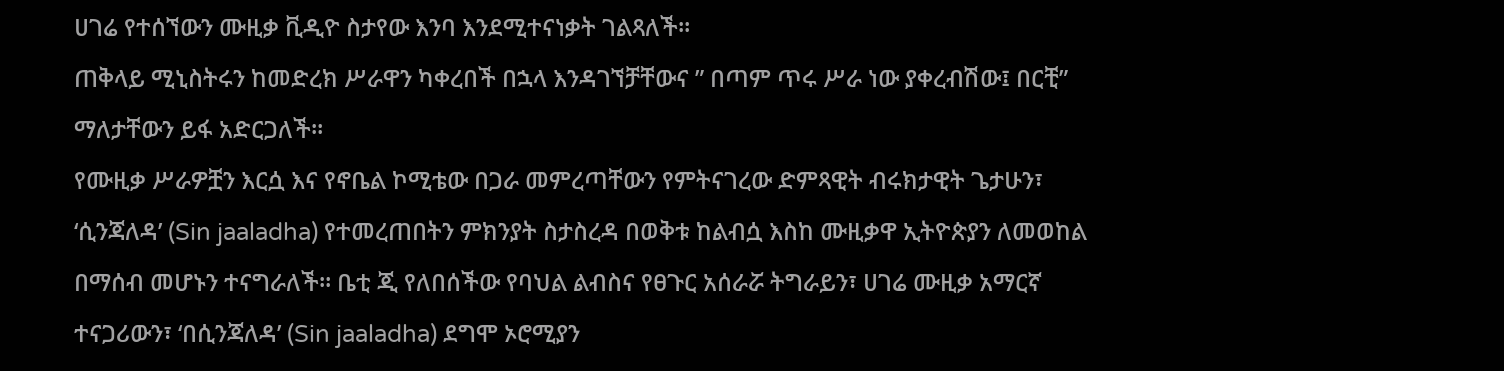ሀገሬ የተሰኘውን ሙዚቃ ቪዲዮ ስታየው እንባ እንደሚተናነቃት ገልጻለች።
ጠቅላይ ሚኒስትሩን ከመድረክ ሥራዋን ካቀረበች በኋላ እንዳገኘቻቸውና ” በጣም ጥሩ ሥራ ነው ያቀረብሽው፤ በርቺ” ማለታቸውን ይፋ አድርጋለች።
የሙዚቃ ሥራዎቿን እርሷ እና የኖቤል ኮሚቴው በጋራ መምረጣቸውን የምትናገረው ድምጻዊት ብሩክታዊት ጌታሁን፣ ‘ሲንጃለዳ’ (Sin jaaladha) የተመረጠበትን ምክንያት ስታስረዳ በወቅቱ ከልብሷ እስከ ሙዚቃዋ ኢትዮጵያን ለመወከል በማሰብ መሆኑን ተናግራለች። ቤቲ ጂ የለበሰችው የባህል ልብስና የፀጉር አሰራሯ ትግራይን፣ ሀገሬ ሙዚቃ አማርኛ ተናጋሪውን፣ ‘በሲንጃለዳ’ (Sin jaaladha) ደግሞ ኦሮሚያን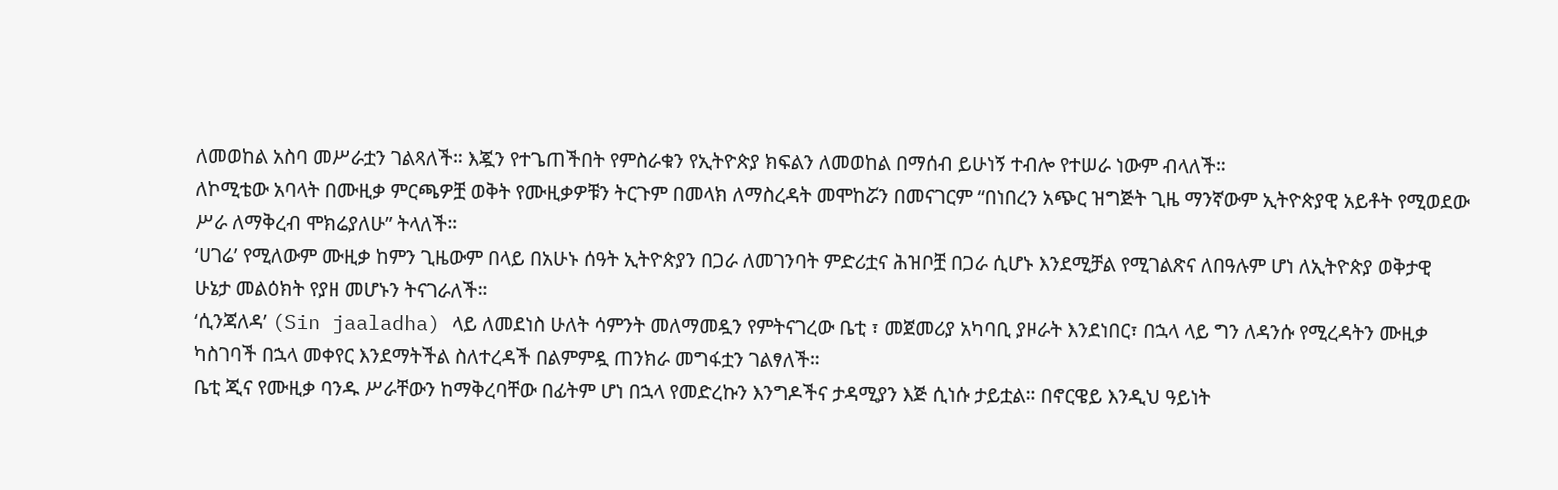ለመወከል አስባ መሥራቷን ገልጻለች። እጇን የተጌጠችበት የምስራቁን የኢትዮጵያ ክፍልን ለመወከል በማሰብ ይሁነኝ ተብሎ የተሠራ ነውም ብላለች።
ለኮሚቴው አባላት በሙዚቃ ምርጫዎቿ ወቅት የሙዚቃዎቹን ትርጉም በመላክ ለማስረዳት መሞከሯን በመናገርም “በነበረን አጭር ዝግጅት ጊዜ ማንኛውም ኢትዮጵያዊ አይቶት የሚወደው ሥራ ለማቅረብ ሞክሬያለሁ” ትላለች።
‘ሀገሬ’ የሚለውም ሙዚቃ ከምን ጊዜውም በላይ በአሁኑ ሰዓት ኢትዮጵያን በጋራ ለመገንባት ምድሪቷና ሕዝቦቿ በጋራ ሲሆኑ እንደሚቻል የሚገልጽና ለበዓሉም ሆነ ለኢትዮጵያ ወቅታዊ ሁኔታ መልዕክት የያዘ መሆኑን ትናገራለች።
‘ሲንጃለዳ’ (Sin jaaladha) ላይ ለመደነስ ሁለት ሳምንት መለማመዷን የምትናገረው ቤቲ ፣ መጀመሪያ አካባቢ ያዞራት እንደነበር፣ በኋላ ላይ ግን ለዳንሱ የሚረዳትን ሙዚቃ ካስገባች በኋላ መቀየር እንደማትችል ስለተረዳች በልምምዷ ጠንክራ መግፋቷን ገልፃለች።
ቤቲ ጂና የሙዚቃ ባንዱ ሥራቸውን ከማቅረባቸው በፊትም ሆነ በኋላ የመድረኩን እንግዶችና ታዳሚያን እጅ ሲነሱ ታይቷል። በኖርዌይ እንዲህ ዓይነት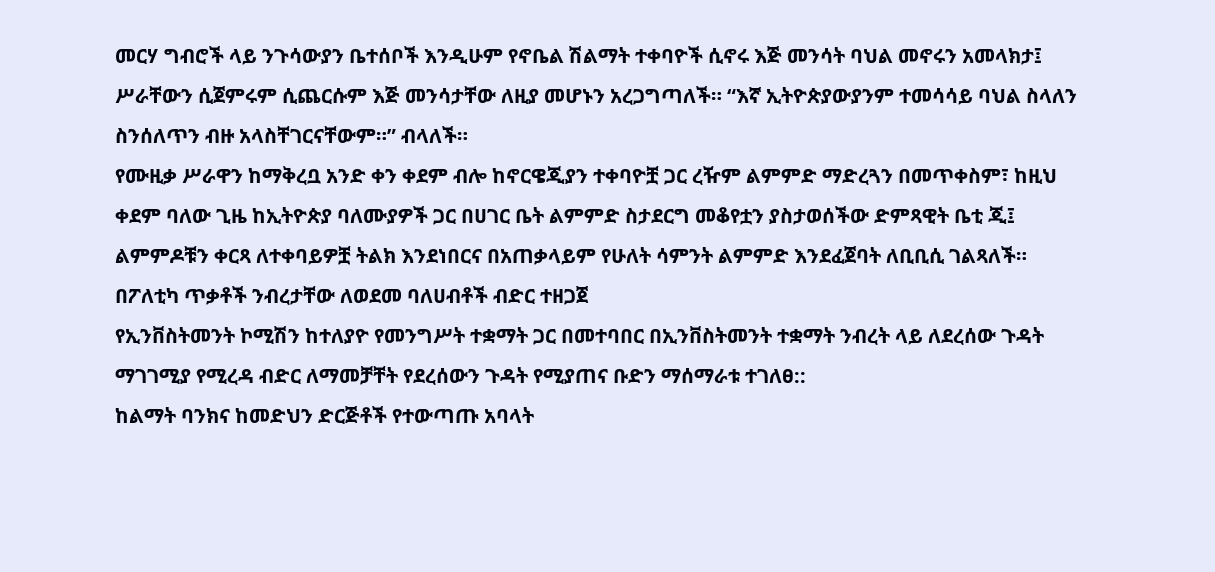መርሃ ግብሮች ላይ ንጉሳውያን ቤተሰቦች እንዲሁም የኖቤል ሽልማት ተቀባዮች ሲኖሩ እጅ መንሳት ባህል መኖሩን አመላክታ፤ ሥራቸውን ሲጀምሩም ሲጨርሱም እጅ መንሳታቸው ለዚያ መሆኑን አረጋግጣለች። “እኛ ኢትዮጵያውያንም ተመሳሳይ ባህል ስላለን ስንሰለጥን ብዙ አላስቸገርናቸውም።” ብላለች።
የሙዚቃ ሥራዋን ከማቅረቧ አንድ ቀን ቀደም ብሎ ከኖርዌጂያን ተቀባዮቿ ጋር ረዥም ልምምድ ማድረጓን በመጥቀስም፣ ከዚህ ቀደም ባለው ጊዜ ከኢትዮጵያ ባለሙያዎች ጋር በሀገር ቤት ልምምድ ስታደርግ መቆየቷን ያስታወሰችው ድምጻዊት ቤቲ ጂ፤ ልምምዶቹን ቀርጻ ለተቀባይዎቿ ትልክ እንደነበርና በአጠቃላይም የሁለት ሳምንት ልምምድ እንደፈጀባት ለቢቢሲ ገልጻለች።
በፖለቲካ ጥቃቶች ንብረታቸው ለወደመ ባለሀብቶች ብድር ተዘጋጀ
የኢንቨስትመንት ኮሚሽን ከተለያዮ የመንግሥት ተቋማት ጋር በመተባበር በኢንቨስትመንት ተቋማት ንብረት ላይ ለደረሰው ጉዳት ማገገሚያ የሚረዳ ብድር ለማመቻቸት የደረሰውን ጉዳት የሚያጠና ቡድን ማሰማራቱ ተገለፀ::
ከልማት ባንክና ከመድህን ድርጅቶች የተውጣጡ አባላት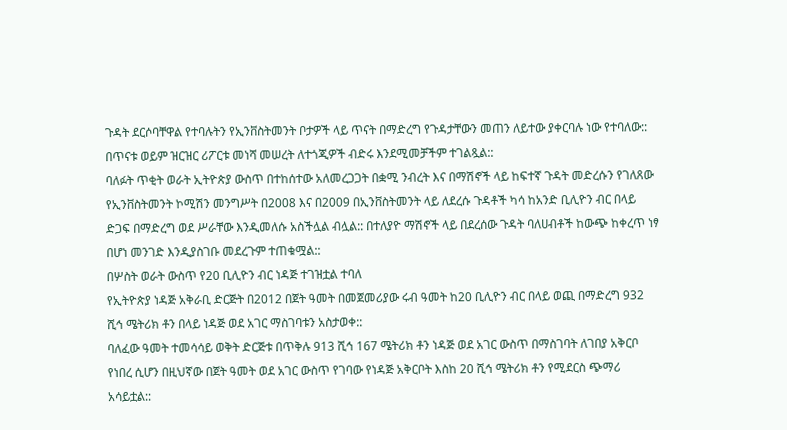ጉዳት ደርሶባቸዋል የተባሉትን የኢንቨስትመንት ቦታዎች ላይ ጥናት በማድረግ የጉዳታቸውን መጠን ለይተው ያቀርባሉ ነው የተባለው:: በጥናቱ ወይም ዝርዝር ሪፖርቱ መነሻ መሠረት ለተጎጂዎች ብድሩ እንደሚመቻችም ተገልጿል::
ባለፉት ጥቂት ወራት ኢትዮጵያ ውስጥ በተከሰተው አለመረጋጋት በቋሚ ንብረት እና በማሽኖች ላይ ከፍተኛ ጉዳት መድረሱን የገለጸው የኢንቨስትመንት ኮሚሽን መንግሥት በ2008 እና በ2009 በኢንቨስትመንት ላይ ለደረሱ ጉዳቶች ካሳ ከአንድ ቢሊዮን ብር በላይ ድጋፍ በማድረግ ወደ ሥራቸው እንዲመለሱ አስችሏል ብሏል:: በተለያዮ ማሽኖች ላይ በደረሰው ጉዳት ባለሀብቶች ከውጭ ከቀረጥ ነፃ በሆነ መንገድ እንዲያስገቡ መደረጉም ተጠቁሟል::
በሦስት ወራት ውስጥ የ20 ቢሊዮን ብር ነዳጅ ተገዝቷል ተባለ
የኢትዮጵያ ነዳጅ አቅራቢ ድርጅት በ2012 በጀት ዓመት በመጀመሪያው ሩብ ዓመት ከ20 ቢሊዮን ብር በላይ ወጪ በማድረግ 932 ሺኅ ሜትሪክ ቶን በላይ ነዳጅ ወደ አገር ማስገባቱን አስታወቀ::
ባለፈው ዓመት ተመሳሳይ ወቅት ድርጅቱ በጥቅሉ 913 ሺኅ 167 ሜትሪክ ቶን ነዳጅ ወደ አገር ውስጥ በማስገባት ለገበያ አቅርቦ የነበረ ሲሆን በዚህኛው በጀት ዓመት ወደ አገር ውስጥ የገባው የነዳጅ አቅርቦት እስከ 20 ሺኅ ሜትሪክ ቶን የሚደርስ ጭማሪ አሳይቷል::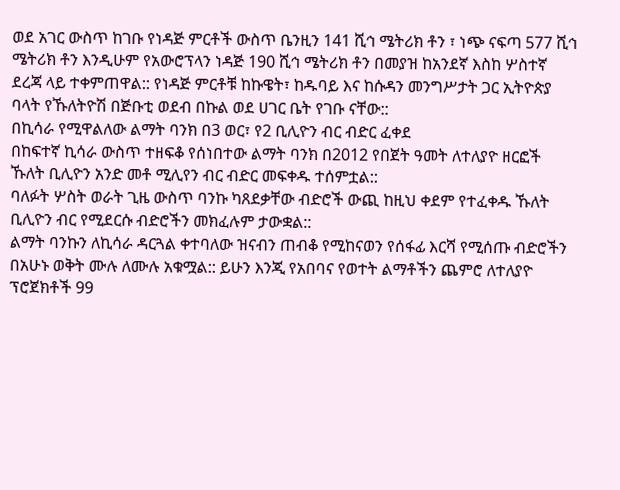ወደ አገር ውስጥ ከገቡ የነዳጅ ምርቶች ውስጥ ቤንዚን 141 ሺኅ ሜትሪክ ቶን ፣ ነጭ ናፍጣ 577 ሺኅ ሜትሪክ ቶን እንዲሁም የአውሮፕላን ነዳጅ 190 ሺኅ ሜትሪክ ቶን በመያዝ ከአንደኛ እስከ ሦስተኛ ደረጃ ላይ ተቀምጠዋል:: የነዳጅ ምርቶቹ ከኩዌት፣ ከዱባይ እና ከሱዳን መንግሥታት ጋር ኢትዮጵያ ባላት የኹለትዮሽ በጅቡቲ ወደብ በኩል ወደ ሀገር ቤት የገቡ ናቸው::
በኪሳራ የሚዋልለው ልማት ባንክ በ3 ወር፣ የ2 ቢሊዮን ብር ብድር ፈቀደ
በከፍተኛ ኪሳራ ውስጥ ተዘፍቆ የሰነበተው ልማት ባንክ በ2012 የበጀት ዓመት ለተለያዮ ዘርፎች ኹለት ቢሊዮን አንድ መቶ ሚሊየን ብር ብድር መፍቀዱ ተሰምቷል::
ባለፉት ሦስት ወራት ጊዜ ውስጥ ባንኩ ካጸደቃቸው ብድሮች ውጪ ከዚህ ቀደም የተፈቀዱ ኹለት ቢሊዮን ብር የሚደርሱ ብድሮችን መክፈሉም ታውቋል::
ልማት ባንኩን ለኪሳራ ዳርጓል ቀተባለው ዝናብን ጠብቆ የሚከናወን የሰፋፊ እርሻ የሚሰጡ ብድሮችን በአሁኑ ወቅት ሙሉ ለሙሉ አቁሟል:: ይሁን እንጂ የአበባና የወተት ልማቶችን ጨምሮ ለተለያዮ ፕሮጀክቶች 99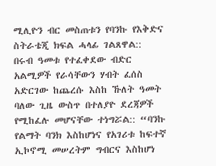ሚሊዮን ብር መስጠቱን የባንኩ የእቅድና ስትራቴጂ ክፍል ሓላፊ ገልጸዋል::
በሩብ ዓመቱ የተፈቀደው ብድር አልሚዎች የራሳቸውን ሃብት ፈሰስ አድርገው ከጨረሱ እስከ ኹለት ዓመት ባለው ጊዜ ውስጥ በተለያዮ ደረጃዎች የሚከፈሉ መሆናቸው ተነግሯል:: “ባንኩ የልማት ባንክ እስከሆነና የአገሪቱ ከፍተኛ ኢኮኖሚ መሠረትም ግብርና እስከሆነ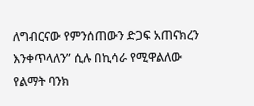ለግብርናው የምንሰጠውን ድጋፍ አጠናክረን እንቀጥላለን” ሲሉ በኪሳራ የሚዋልለው የልማት ባንክ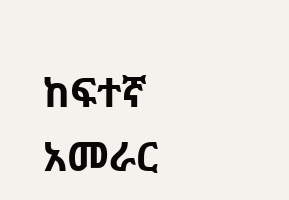ከፍተኛ አመራር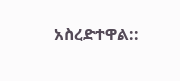አስረድተዋል::